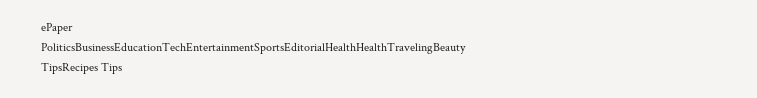ePaper
PoliticsBusinessEducationTechEntertainmentSportsEditorialHealthHealthTravelingBeauty TipsRecipes Tips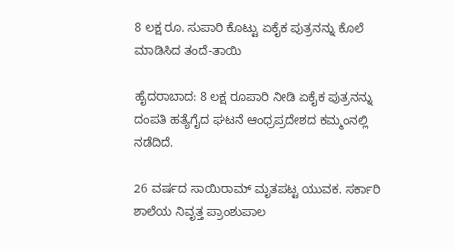8 ಲಕ್ಷ ರೂ. ಸುಪಾರಿ ಕೊಟ್ಟು ಏಕೈಕ ಪುತ್ರನನ್ನು ಕೊಲೆ ಮಾಡಿಸಿದ ತಂದೆ-ತಾಯಿ

ಹೈದರಾಬಾದ: 8 ಲಕ್ಷ ರೂಪಾರಿ ನೀಡಿ ಏಕೈಕ ಪುತ್ರನನ್ನು ದಂಪತಿ ಹತ್ಯೆಗೈದ ಘಟನೆ ಆಂಧ್ರಪ್ರದೇಶದ ಕಮ್ಮಂನಲ್ಲಿ ನಡೆದಿದೆ.

26 ವರ್ಷದ ಸಾಯಿರಾಮ್ ಮೃತಪಟ್ಟ ಯುವಕ. ಸರ್ಕಾರಿ ಶಾಲೆಯ ನಿವೃತ್ತ ಪ್ರಾಂಶುಪಾಲ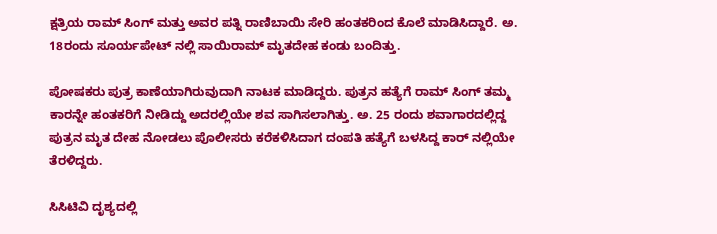ಕ್ಷತ್ರಿಯ ರಾಮ್ ಸಿಂಗ್ ಮತ್ತು ಅವರ ಪತ್ನಿ ರಾಣಿಬಾಯಿ ಸೇರಿ ಹಂತಕರಿಂದ ಕೊಲೆ ಮಾಡಿಸಿದ್ದಾರೆ. ಅ. 18ರಂದು ಸೂರ್ಯಪೇಟ್ ನಲ್ಲಿ ಸಾಯಿರಾಮ್ ಮೃತದೇಹ ಕಂಡು ಬಂದಿತ್ತು.

ಪೋಷಕರು ಪುತ್ರ ಕಾಣೆಯಾಗಿರುವುದಾಗಿ ನಾಟಕ ಮಾಡಿದ್ದರು. ಪುತ್ರನ ಹತ್ಯೆಗೆ ರಾಮ್ ಸಿಂಗ್ ತಮ್ಮ ಕಾರನ್ನೇ ಹಂತಕರಿಗೆ ನೀಡಿದ್ದು ಅದರಲ್ಲಿಯೇ ಶವ ಸಾಗಿಸಲಾಗಿತ್ತು. ಅ. 25 ರಂದು ಶವಾಗಾರದಲ್ಲಿದ್ದ ಪುತ್ರನ ಮೃತ ದೇಹ ನೋಡಲು ಪೊಲೀಸರು ಕರೆಕಳಿಸಿದಾಗ ದಂಪತಿ ಹತ್ಯೆಗೆ ಬಳಸಿದ್ದ ಕಾರ್ ನಲ್ಲಿಯೇ ತೆರಳಿದ್ದರು.

ಸಿಸಿಟಿವಿ ದೃಶ್ಯದಲ್ಲಿ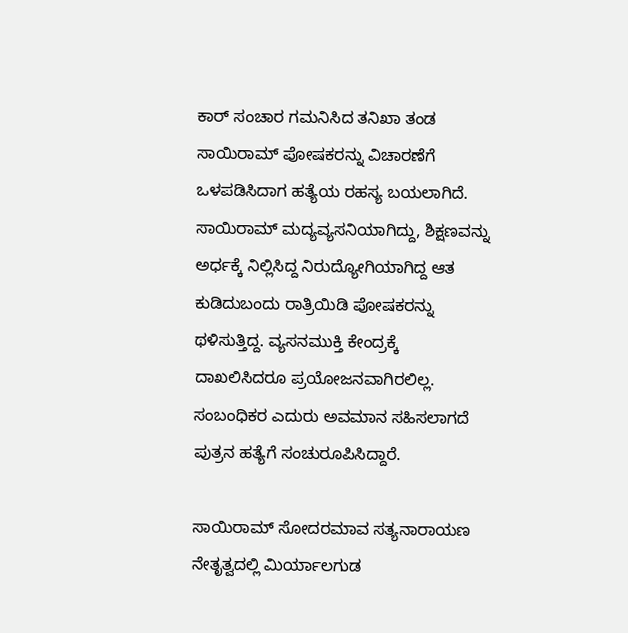ಕಾರ್ ಸಂಚಾರ ಗಮನಿಸಿದ ತನಿಖಾ ತಂಡ ಸಾಯಿರಾಮ್ ಪೋಷಕರನ್ನು ವಿಚಾರಣೆಗೆ ಒಳಪಡಿಸಿದಾಗ ಹತ್ಯೆಯ ರಹಸ್ಯ ಬಯಲಾಗಿದೆ. ಸಾಯಿರಾಮ್ ಮದ್ಯವ್ಯಸನಿಯಾಗಿದ್ದು, ಶಿಕ್ಷಣವನ್ನು ಅರ್ಧಕ್ಕೆ ನಿಲ್ಲಿಸಿದ್ದ ನಿರುದ್ಯೋಗಿಯಾಗಿದ್ದ ಆತ ಕುಡಿದುಬಂದು ರಾತ್ರಿಯಿಡಿ ಪೋಷಕರನ್ನು ಥಳಿಸುತ್ತಿದ್ದ. ವ್ಯಸನಮುಕ್ತಿ ಕೇಂದ್ರಕ್ಕೆ ದಾಖಲಿಸಿದರೂ ಪ್ರಯೋಜನವಾಗಿರಲಿಲ್ಲ. ಸಂಬಂಧಿಕರ ಎದುರು ಅವಮಾನ ಸಹಿಸಲಾಗದೆ ಪುತ್ರನ ಹತ್ಯೆಗೆ ಸಂಚುರೂಪಿಸಿದ್ದಾರೆ.

ಸಾಯಿರಾಮ್ ಸೋದರಮಾವ ಸತ್ಯನಾರಾಯಣ ನೇತೃತ್ವದಲ್ಲಿ ಮಿರ್ಯಾಲಗುಡ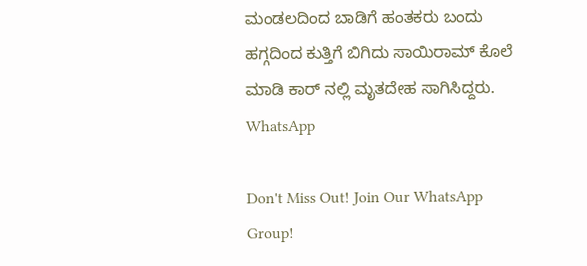ಮಂಡಲದಿಂದ ಬಾಡಿಗೆ ಹಂತಕರು ಬಂದು ಹಗ್ಗದಿಂದ ಕುತ್ತಿಗೆ ಬಿಗಿದು ಸಾಯಿರಾಮ್ ಕೊಲೆ ಮಾಡಿ ಕಾರ್ ನಲ್ಲಿ ಮೃತದೇಹ ಸಾಗಿಸಿದ್ದರು.
WhatsApp

Don't Miss Out! Join Our WhatsApp Group!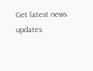Get latest news updates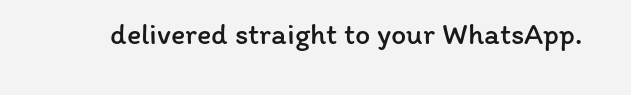delivered straight to your WhatsApp.